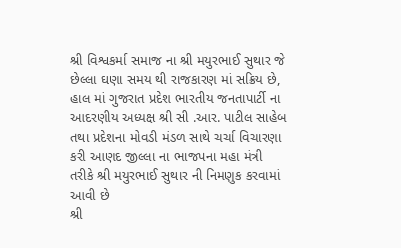શ્રી વિશ્વકર્મા સમાજ ના શ્રી મયુરભાઈ સુથાર જે છેલ્લા ઘણા સમય થી રાજકારણ માં સક્રિય છે, હાલ માં ગુજરાત પ્રદેશ ભારતીય જનતાપાર્ટી ના આદરણીય અધ્યક્ષ શ્રી સી .આર. પાટીલ સાહેબ તથા પ્રદેશના મોવડી મંડળ સાથે ચર્ચા વિચારણા કરી આણદ જીલ્લા ના ભાજપના મહા મંત્રી તરીકે શ્રી મયુરભાઈ સુથાર ની નિમણુક કરવામાં આવી છે
શ્રી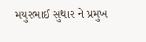મયુરભાઈ સુથાર ને પ્રમુખ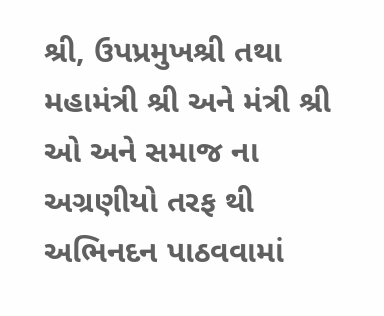શ્રી, ઉપપ્રમુખશ્રી તથા મહામંત્રી શ્રી અને મંત્રી શ્રી ઓ અને સમાજ ના અગ્રણીયો તરફ થી અભિનદન પાઠવવામાં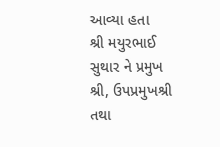આવ્યા હતા
શ્રી મયુરભાઈ સુથાર ને પ્રમુખ શ્રી, ઉપપ્રમુખશ્રી તથા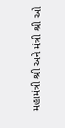મહામંત્રી શ્રી અને મંત્રી શ્રી ઓ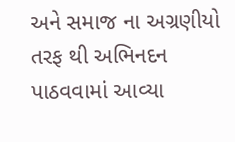અને સમાજ ના અગ્રણીયો તરફ થી અભિનદન પાઠવવામાં આવ્યા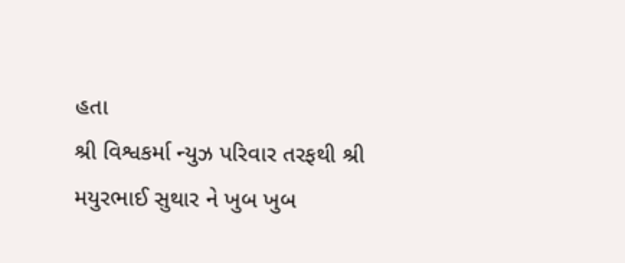હતા
શ્રી વિશ્વકર્મા ન્યુઝ પરિવાર તરફથી શ્રી મયુરભાઈ સુથાર ને ખુબ ખુબ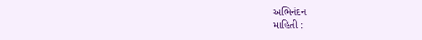અભિનંદન
માહિતી :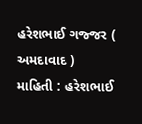હરેશભાઈ ગજ્જર ( અમદાવાદ )
માહિતી : હરેશભાઈ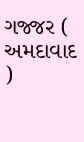ગજ્જર ( અમદાવાદ )